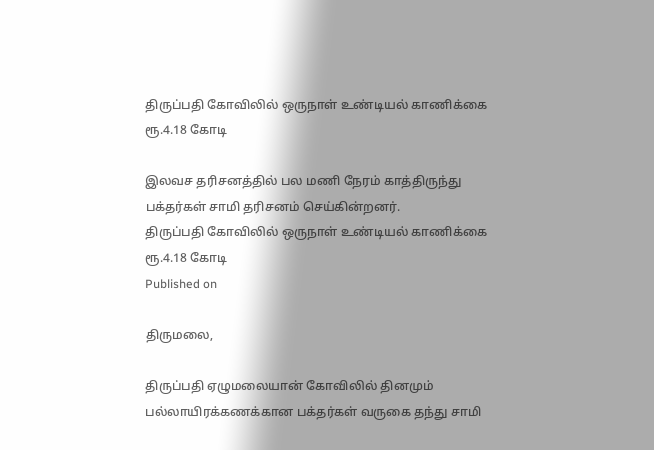திருப்பதி கோவிலில் ஒருநாள் உண்டியல் காணிக்கை ரூ.4.18 கோடி

இலவச தரிசனத்தில் பல மணி நேரம் காத்திருந்து பக்தர்கள் சாமி தரிசனம் செய்கின்றனர்.
திருப்பதி கோவிலில் ஒருநாள் உண்டியல் காணிக்கை ரூ.4.18 கோடி
Published on

திருமலை,

திருப்பதி ஏழுமலையான் கோவிலில் தினமும் பல்லாயிரக்கணக்கான பக்தர்கள் வருகை தந்து சாமி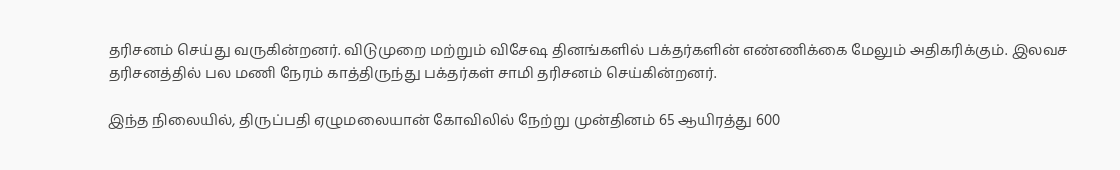தரிசனம் செய்து வருகின்றனர். விடுமுறை மற்றும் விசேஷ தினங்களில் பக்தர்களின் எண்ணிக்கை மேலும் அதிகரிக்கும். இலவச தரிசனத்தில் பல மணி நேரம் காத்திருந்து பக்தர்கள் சாமி தரிசனம் செய்கின்றனர்.

இந்த நிலையில், திருப்பதி ஏழுமலையான் கோவிலில் நேற்று முன்தினம் 65 ஆயிரத்து 600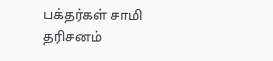பக்தர்கள் சாமி தரிசனம்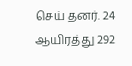செய் தனர். 24 ஆயிரத்து 292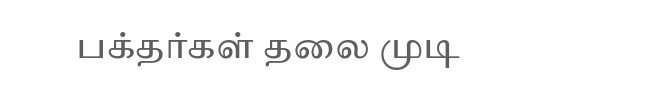பக்தர்கள் தலை முடி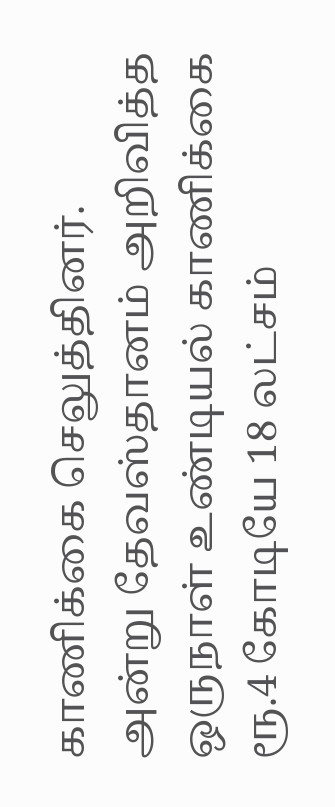காணிக்கை செலுத்தினர். அன்று தேவஸ்தானம் அறிவித்த ஒருநாள் உண்டியல் காணிக்கை ரூ.4 கோடியே 18 லட்சம்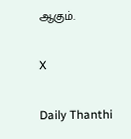ஆகும்.

X

Daily Thanthi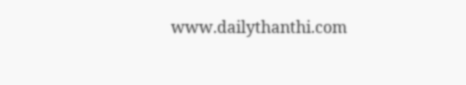www.dailythanthi.com